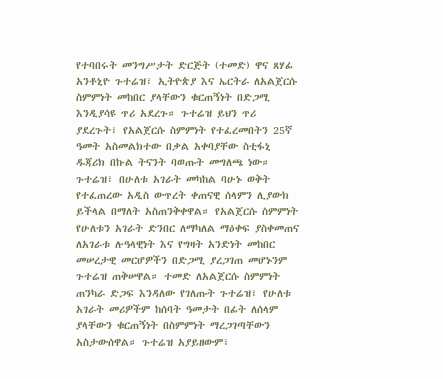የተባበሩት መንግሥታት ድርጅት (ተመድ) ዋና ጸሃፊ አንቶኒዮ ጉተሬዝ፣ ኢትዮጵያ እና ኤርትራ ለአልጀርሱ ስምምነት መከበር ያላቸውን ቁርጠኝነት በድጋሚ እንዲያሳዩ ጥሪ አደረጉ። ጉተሬዝ ይህን ጥሪ ያደረጉት፣ የአልጀርሱ ስምምነት የተፈረመበትን 25ኛ ዓመት አስመልክተው በቃል አቀባያቸው ስቲፋኒ ዱጃሪክ በኩል ትናንት ባወጡት መግለጫ ነው። ጉተሬዝ፣ በሁለቱ አገራት መካከል ባሁኑ ወቅት የተፈጠረው አዲስ ውጥረት ቀጠናዊ ሰላምን ሊያውክ ይችላል በማለት አስጠንቅቀዋል። የአልጀርሱ ስምምነት የሁለቱን አገራት ድንበር ለማካለል ማዕቀፍ ያስቀመጠና ለአገራቱ ሉዓላዊነት እና የግዛት አንድነት መከበር መሠረታዊ መርሆዎችን በድጋሚ ያረጋገጠ መሆኑንም ጉተሬዝ ጠቅሠዋል። ተመድ ለአልጀርሱ ስምምነት ጠንካራ ድጋፍ እንዳለው የገለጡት ጉተሬዝ፣ የሁለቱ አገራት መሪዎችም ከሰባት ዓመታት በፊት ለሰላም ያላቸውን ቁርጠኝነት በስምምነት ማረጋገጣቸውን አስታውሰዋል። ጉተሬዝ አያይዘውም፣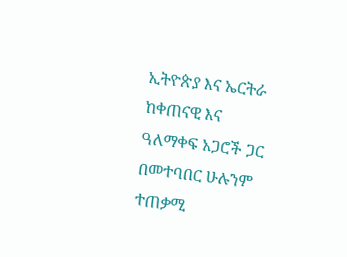ኢትዮጵያ እና ኤርትራ ከቀጠናዊ እና ዓለማቀፍ አጋሮች ጋር በመተባበር ሁሉንም ተጠቃሚ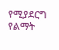የሚያደርግ የልማት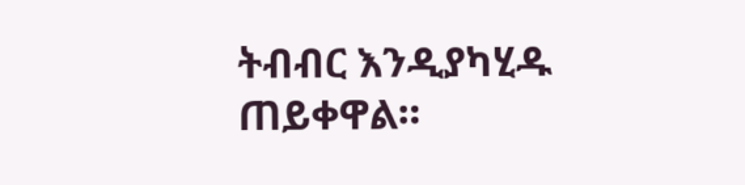ትብብር እንዲያካሂዱ ጠይቀዋል።